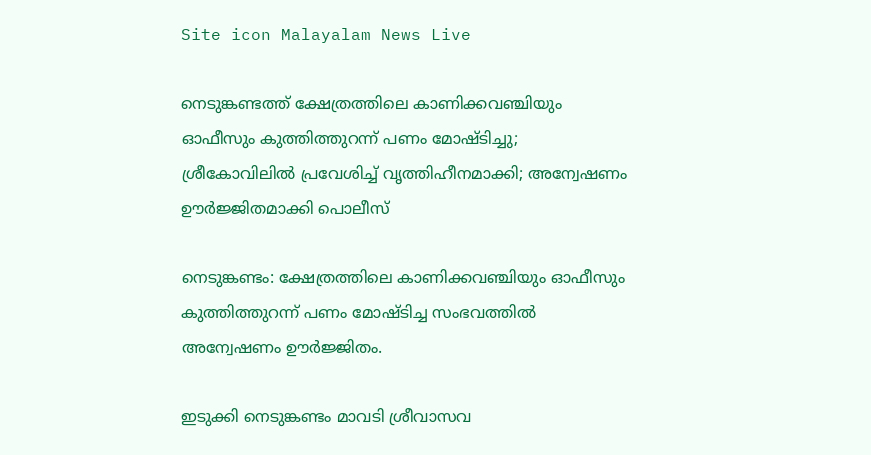Site icon Malayalam News Live

നെടുങ്കണ്ടത്ത് ക്ഷേത്രത്തിലെ കാണിക്കവഞ്ചിയും ഓഫീസും കുത്തിത്തുറന്ന് പണം മോഷ്ടിച്ചു; ശ്രീകോവിലില്‍ പ്രവേശിച്ച്‌ വൃത്തിഹീനമാക്കി; അന്വേഷണം ഊര്‍ജ്ജിതമാക്കി പൊലീസ്

നെടുങ്കണ്ടം: ക്ഷേത്രത്തിലെ കാണിക്കവഞ്ചിയും ഓഫീസും കുത്തിത്തുറന്ന് പണം മോഷ്ടിച്ച സംഭവത്തില്‍ അന്വേഷണം ഊർജ്ജിതം.

ഇടുക്കി നെടുങ്കണ്ടം മാവടി ശ്രീവാസവ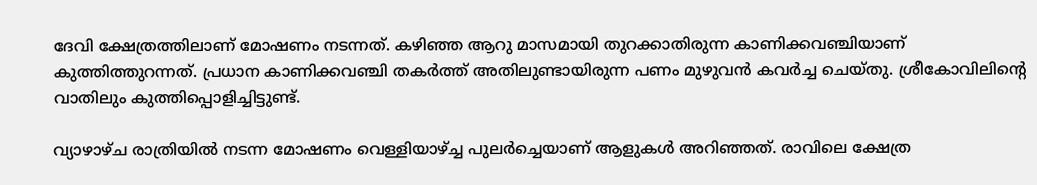ദേവി ക്ഷേത്രത്തിലാണ് മോഷണം നടന്നത്. കഴിഞ്ഞ ആറു മാസമായി തുറക്കാതിരുന്ന കാണിക്കവഞ്ചിയാണ് കുത്തിത്തുറന്നത്. പ്രധാന കാണിക്കവഞ്ചി തകർത്ത് അതിലുണ്ടായിരുന്ന പണം മുഴുവൻ കവർച്ച ചെയ്തു. ശ്രീകോവിലിന്റെ വാതിലും കുത്തിപ്പൊളിച്ചിട്ടുണ്ട്.

വ്യാഴാഴ്ച രാത്രിയില്‍ നടന്ന മോഷണം വെള്ളിയാഴ്ച്ച പുലർച്ചെയാണ് ആളുകള്‍ അറിഞ്ഞത്. രാവിലെ ക്ഷേത്ര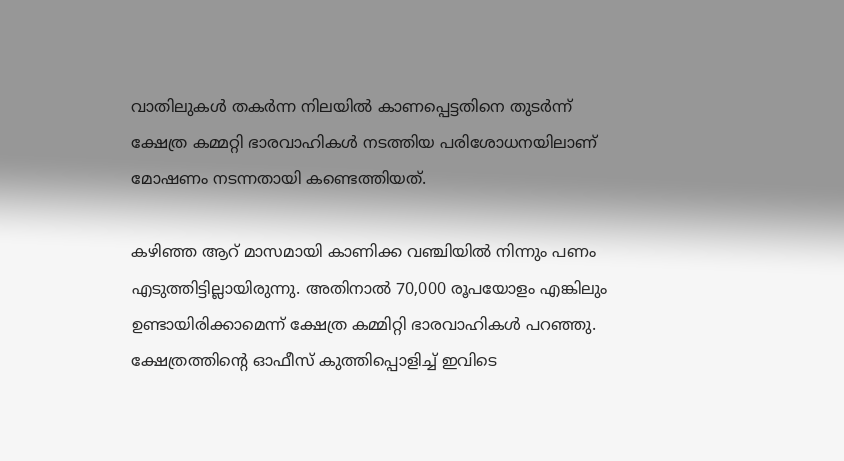വാതിലുകള്‍ തകർന്ന നിലയില്‍ കാണപ്പെട്ടതിനെ തുടർന്ന് ക്ഷേത്ര കമ്മറ്റി ഭാരവാഹികള്‍ നടത്തിയ പരിശോധനയിലാണ് മോഷണം നടന്നതായി കണ്ടെത്തിയത്.

കഴിഞ്ഞ ആറ് മാസമായി കാണിക്ക വഞ്ചിയില്‍ നിന്നും പണം എടുത്തിട്ടില്ലായിരുന്നു. അതിനാല്‍ 70,000 രൂപയോളം എങ്കിലും ഉണ്ടായിരിക്കാമെന്ന് ക്ഷേത്ര കമ്മിറ്റി ഭാരവാഹികള്‍ പറഞ്ഞു. ക്ഷേത്രത്തിന്റെ ഓഫീസ് കുത്തിപ്പൊളിച്ച്‌ ഇവിടെ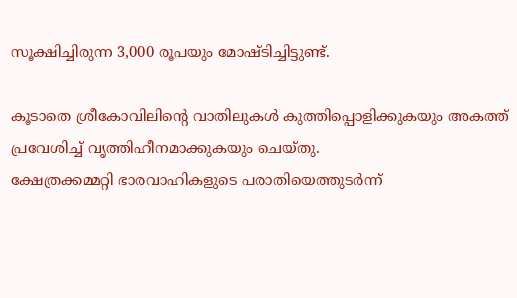സൂക്ഷിച്ചിരുന്ന 3,000 രൂപയും മോഷ്ടിച്ചിട്ടുണ്ട്.

കൂടാതെ ശ്രീകോവിലിന്റെ വാതിലുകള്‍ കുത്തിപ്പൊളിക്കുകയും അകത്ത് പ്രവേശിച്ച്‌ വൃത്തിഹീനമാക്കുകയും ചെയ്തു.
ക്ഷേത്രക്കമ്മറ്റി ഭാരവാഹികളുടെ പരാതിയെത്തുടർന്ന്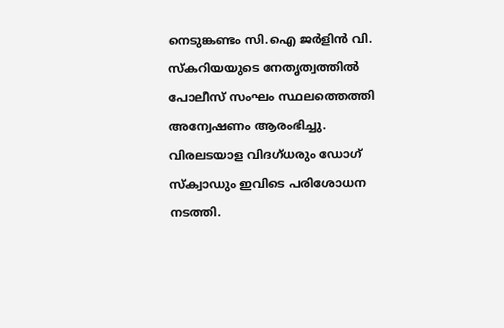നെടുങ്കണ്ടം സി.ഐ ജർളിൻ വി. സ്‌കറിയയുടെ നേതൃത്വത്തില്‍ പോലീസ് സംഘം സ്ഥലത്തെത്തി അന്വേഷണം ആരംഭിച്ചു. വിരലടയാള വിദഗ്ധരും ഡോഗ് സ്‌ക്വാഡും ഇവിടെ പരിശോധന നടത്തി.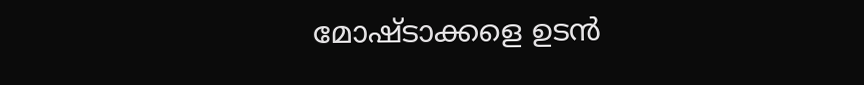മോഷ്ടാക്കളെ ഉടൻ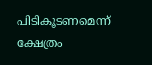പിടികൂടണമെന്ന് ക്ഷേത്രം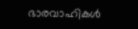ഭാരവാഹികള്‍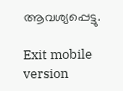ആവശ്യപ്പെട്ടു.

Exit mobile version